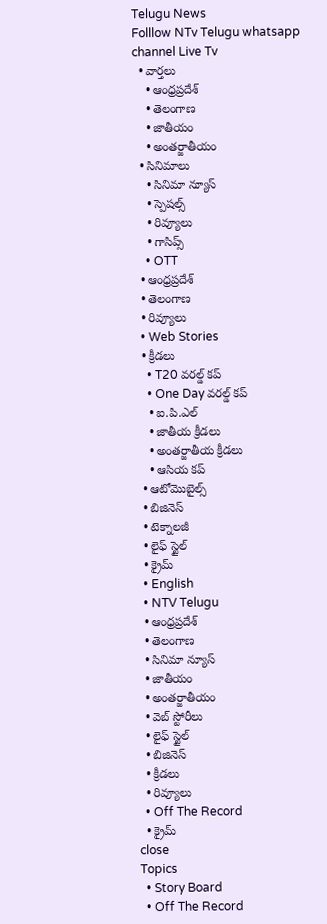Telugu News
Folllow NTv Telugu whatsapp channel Live Tv
  • వార్తలు
    • ఆంధ్రప్రదేశ్
    • తెలంగాణ
    • జాతీయం
    • అంతర్జాతీయం
  • సినిమాలు
    • సినిమా న్యూస్
    • స్పెషల్స్
    • రివ్యూలు
    • గాసిప్స్
    • OTT
  • ఆంధ్రప్రదేశ్
  • తెలంగాణ
  • రివ్యూలు
  • Web Stories
  • క్రీడలు
    • T20 వరల్డ్ కప్
    • One Day వరల్డ్ కప్
    • ఐ.పి.ఎల్
    • జాతీయ క్రీడలు
    • అంతర్జాతీయ క్రీడలు
    • ఆసియ కప్
  • ఆటోమొబైల్స్
  • బిజినెస్‌
  • టెక్నాలజీ
  • లైఫ్ స్టైల్
  • క్రైమ్
  • English
  • NTV Telugu
  • ఆంధ్రప్రదేశ్
  • తెలంగాణ
  • సినిమా న్యూస్
  • జాతీయం
  • అంతర్జాతీయం
  • వెబ్ స్టోరీలు
  • లైఫ్ స్టైల్
  • బిజినెస్‌
  • క్రీడలు
  • రివ్యూలు
  • Off The Record
  • క్రైమ్
close
Topics
  • Story Board
  • Off The Record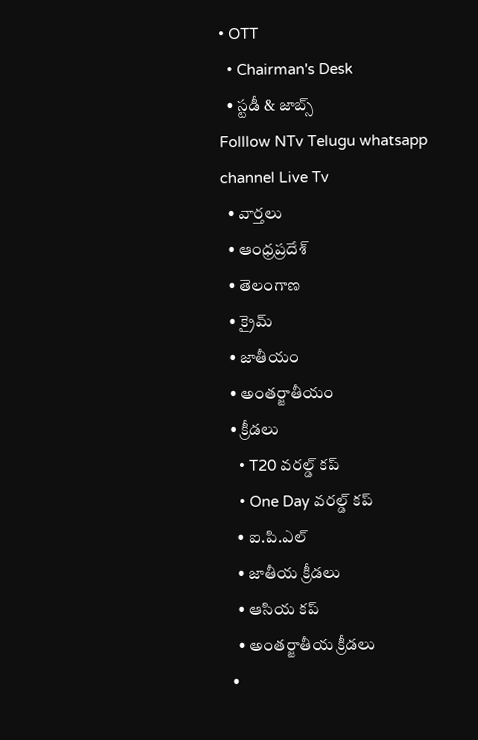• OTT
  • Chairman's Desk
  • స్టడీ & జాబ్స్
Folllow NTv Telugu whatsapp channel Live Tv
  • వార్తలు
  • ఆంధ్రప్రదేశ్
  • తెలంగాణ
  • క్రైమ్
  • జాతీయం
  • అంతర్జాతీయం
  • క్రీడలు
    • T20 వరల్డ్ కప్
    • One Day వరల్డ్ కప్
    • ఐ.పి.ఎల్
    • జాతీయ క్రీడలు
    • ఆసియ కప్
    • అంతర్జాతీయ క్రీడలు
  •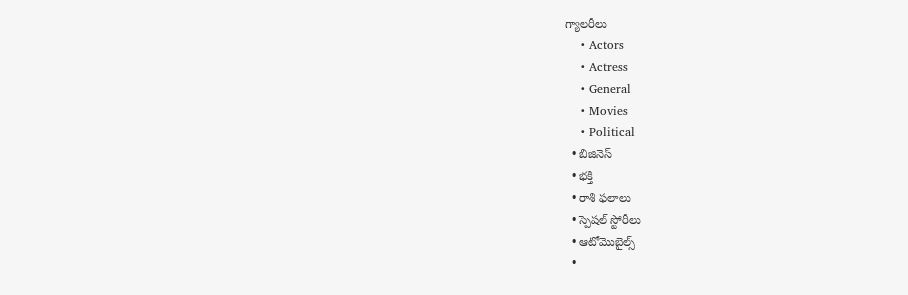గ్యాలరీలు
    • Actors
    • Actress
    • General
    • Movies
    • Political
  • బిజినెస్‌
  • భక్తి
  • రాశి ఫలాలు
  • స్పెషల్‌ స్టోరీలు
  • ఆటోమొబైల్స్
  •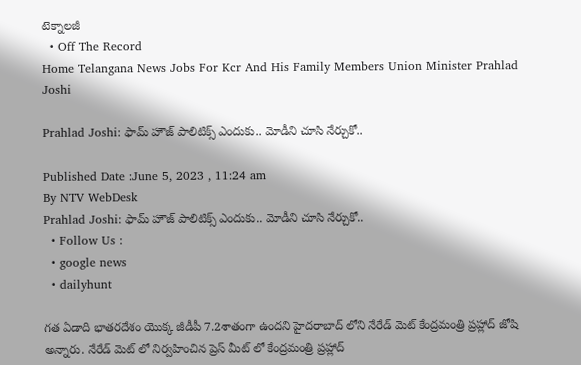టెక్నాలజీ
  • Off The Record
Home Telangana News Jobs For Kcr And His Family Members Union Minister Prahlad Joshi

Prahlad Joshi: ఫామ్ హౌజ్ పాలిటిక్స్ ఎందుకు.. మోడీని చూసి నేర్చుకో..

Published Date :June 5, 2023 , 11:24 am
By NTV WebDesk
Prahlad Joshi: ఫామ్ హౌజ్ పాలిటిక్స్ ఎందుకు.. మోడీని చూసి నేర్చుకో..
  • Follow Us :
  • google news
  • dailyhunt

గత ఏడాది భాతరదేశం యొక్క జీడీపీ 7.2శాతంగా ఉందని హైదరాబాద్ లోని నేరేడ్ మెట్ కేంద్రమంత్రి ప్రహ్లాద్ జోషి అన్నారు. నేరేడ్ మెట్ లో నిర్వహించిన ప్రెస్ మీట్ లో కేంద్రమంత్రి ప్రహ్లాద్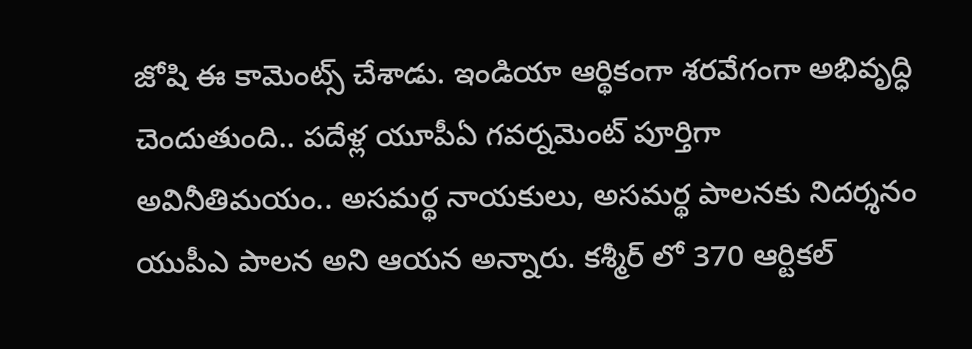జోషి ఈ కామెంట్స్ చేశాడు. ఇండియా ఆర్థికంగా శరవేగంగా అభివృద్ధి చెందుతుంది.. పదేళ్ల యూపీఏ గవర్నమెంట్ పూర్తిగా అవినీతిమయం.. అసమర్థ నాయకులు, అసమర్థ పాలనకు నిదర్శనం యుపీఎ పాలన అని ఆయన అన్నారు. కశ్మీర్ లో 370 ఆర్టికల్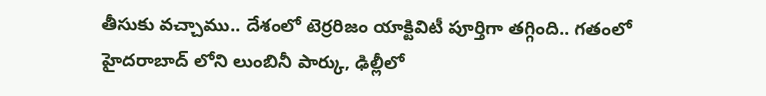తీసుకు వచ్చాము.. దేశంలో టెర్రరిజం యాక్టివిటీ పూర్తిగా తగ్గింది.. గతంలో హైదరాబాద్ లోని లుంబినీ పార్కు, ఢిల్లీలో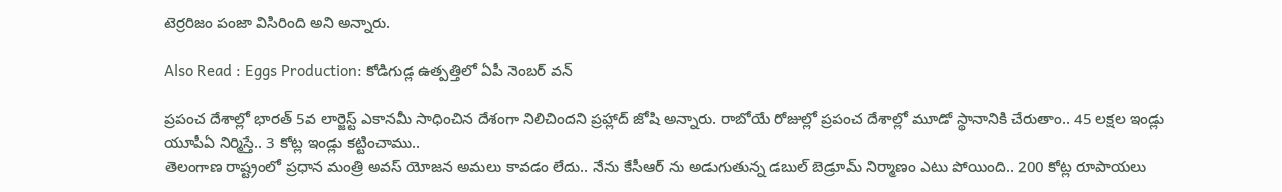టెర్రరిజం పంజా విసిరింది అని అన్నారు.

Also Read : Eggs Production: కోడిగుడ్ల ఉత్పత్తిలో ఏపీ నెంబర్‌ వన్‌

ప్రపంచ దేశాల్లో భారత్ 5వ లార్జెస్ట్ ఎకానమీ సాధించిన దేశంగా నిలిచిందని ప్రహ్లాద్ జోషి అన్నారు. రాబోయే రోజుల్లో ప్రపంచ దేశాల్లో మూడో స్థానానికి చేరుతాం.. 45 లక్షల ఇండ్లు యూపీఏ నిర్మిస్తే.. 3 కోట్ల ఇండ్లు కట్టించాము..
తెలంగాణ రాష్ట్రంలో ప్రధాన మంత్రి అవస్ యోజన అమలు కావడం లేదు.. నేను కేసీఆర్ ను అడుగుతున్న డబుల్ బెడ్రూమ్ నిర్మాణం ఎటు పోయింది.. 200 కోట్ల రూపాయలు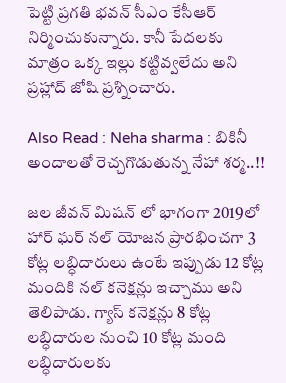పెట్టి ప్రగతి భవన్ సీఎం కేసీఆర్ నిర్మించుకున్నారు. కానీ పేదలకు మాత్రం ఒక్క ఇల్లు కట్టివ్వలేదు అని ప్రహ్లాద్ జోషి ప్రశ్నించారు.

Also Read : Neha sharma : బికినీ అందాలతో రెచ్చగొడుతున్న నేహా శర్మ..!!

జల జీవన్ మిషన్ లో భాగంగా 2019లో హార్ ఘర్ నల్ యోజన ప్రారభించగా 3 కోట్ల లబ్ధిదారులు ఉంటే ఇప్పుడు 12 కోట్ల మందికి నల్ కనెక్షన్లు ఇచ్చాము అని తెలిపాడు. గ్యాస్ కనెక్షన్లు 8 కోట్ల లబ్ధిదారుల నుంచి 10 కోట్ల మంది లబ్ధిదారులకు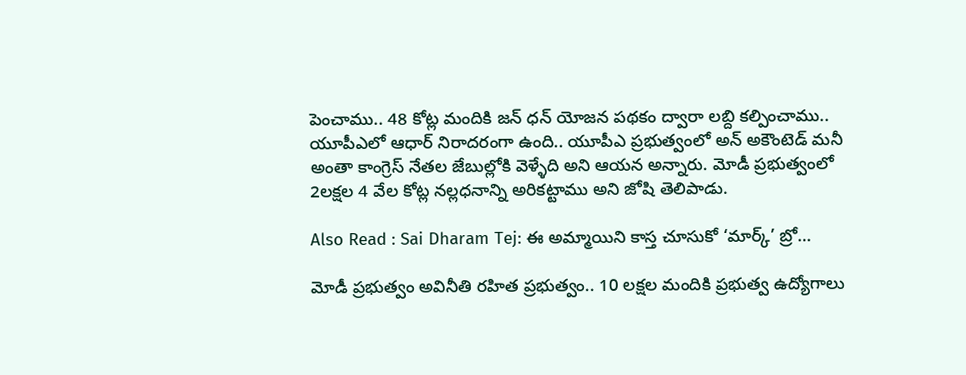పెంచాము.. 48 కోట్ల మందికి జన్ ధన్ యోజన పథకం ద్వారా లబ్ది కల్పించాము.. యూపీఎలో ఆధార్ నిరాదరంగా ఉంది.. యూపీఎ ప్రభుత్వంలో అన్ అకౌంటెడ్ మనీ అంతా కాంగ్రెస్ నేతల జేబుల్లోకి వెళ్ళేది అని ఆయన అన్నారు. మోడీ ప్రభుత్వంలో 2లక్షల 4 వేల కోట్ల నల్లధనాన్ని అరికట్టాము అని జోషి తెలిపాడు.

Also Read : Sai Dharam Tej: ఈ అమ్మాయిని కాస్త చూసుకో ‘మార్క్’ బ్రో…

మోడీ ప్రభుత్వం అవినీతి రహిత ప్రభుత్వం.. 10 లక్షల మందికి ప్రభుత్వ ఉద్యోగాలు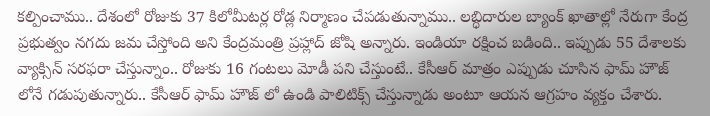కల్పించాము.. దేశంలో రోజుకు 37 కిలోమీటర్ల రోడ్ల నిర్మాణం చేపడుతున్నాము.. లబ్ధిదారుల బ్యాంక్ ఖాతాల్లో నేరుగా కేంద్ర ప్రభుత్వం నగదు జమ చేస్తోంది అని కేంద్రమంత్రి ప్రహ్లాద్ జోషి అన్నారు. ఇండియా రక్షించ బడింది.. ఇప్పుడు 55 దేశాలకు వ్యాక్సిన్ సరఫరా చేస్తున్నాం.. రోజుకు 16 గంటలు మోడీ పని చేస్తుంటే.. కేసీఆర్ మాత్రం ఎప్పుడు చూసిన ఫామ్ హౌజ్ లోనే గడుపుతున్నారు.. కేసీఆర్ ఫామ్ హౌజ్ లో ఉండి పాలిటిక్స్ చేస్తున్నాడు అంటూ ఆయన ఆగ్రహం వ్యక్తం చేశారు.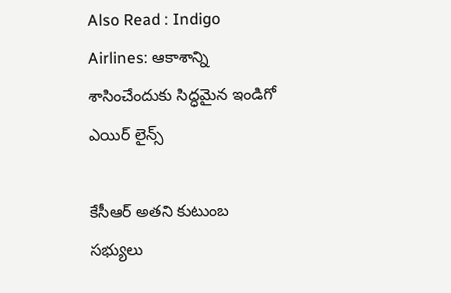Also Read : Indigo Airlines: ఆకాశాన్ని శాసించేందుకు సిద్ధమైన ఇండిగో ఎయిర్ లైన్స్

కేసీఆర్ అతని కుటుంబ సభ్యులు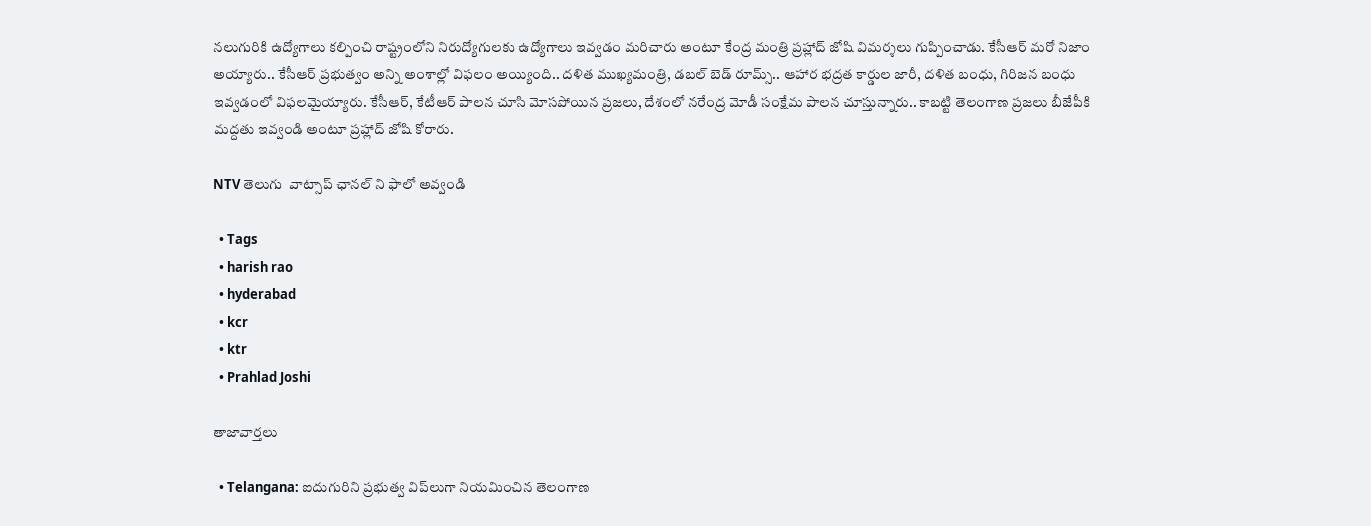నలుగురికి ఉద్యోగాలు కల్పించి రాష్ట్రంలోని నిరుద్యోగులకు ఉద్యోగాలు ఇవ్వడం మరిచారు అంటూ కేంద్ర మంత్రి ప్రహ్లాద్ జోషి విమర్శలు గుప్పించాడు. కేసీఆర్ మరో నిజాం అయ్యారు.. కేసీఆర్ ప్రభుత్వం అన్ని అంశాల్లో విఫలం అయ్యింది.. దళిత ముఖ్యమంత్రి, డబల్ బెడ్ రూమ్స్.. ఆహార భద్రత కార్డుల జారీ, దళిత బంధు, గిరిజన బంధు ఇవ్వడంలో విఫలమైయ్యారు. కేసీఆర్, కేటీఆర్ పాలన చూసి మోసపోయిన ప్రజలు, దేశంలో నరేంద్ర మోడీ సంక్షేమ పాలన చూస్తున్నారు.. కాబట్టి తెలంగాణ ప్రజలు బీజేపీకి మద్దతు ఇవ్వండి అంటూ ప్రహ్లాద్ జోషి కోరారు.

NTV తెలుగు  వాట్సాప్ ఛానల్ ని ఫాలో అవ్వండి

  • Tags
  • harish rao
  • hyderabad
  • kcr
  • ktr
  • Prahlad Joshi

తాజావార్తలు

  • Telangana: ఐదుగురిని ప్రభుత్వ విప్‌లుగా నియమించిన తెలంగాణ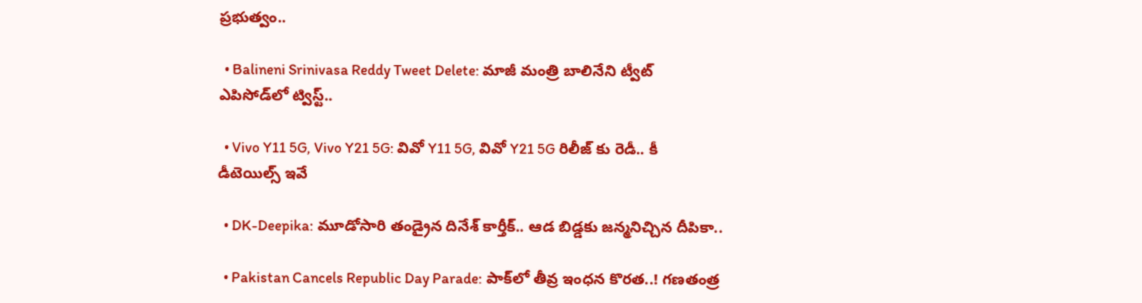ప్రభుత్వం..

  • Balineni Srinivasa Reddy Tweet Delete: మాజీ మంత్రి బాలినేని ట్వీట్ ఎపిసోడ్‌లో ట్విస్ట్..

  • Vivo Y11 5G, Vivo Y21 5G: వివో Y11 5G, వివో Y21 5G రిలీజ్ కు రెడీ.. కీ డీటెయిల్స్ ఇవే

  • DK-Deepika: మూడోసారి తండ్రైన దినేశ్ కార్తీక్‌.. ఆడ బిడ్డకు జన్మనిచ్చిన దీపికా..

  • Pakistan Cancels Republic Day Parade: పాక్‌లో తీవ్ర ఇంధన కొరత..! గణతంత్ర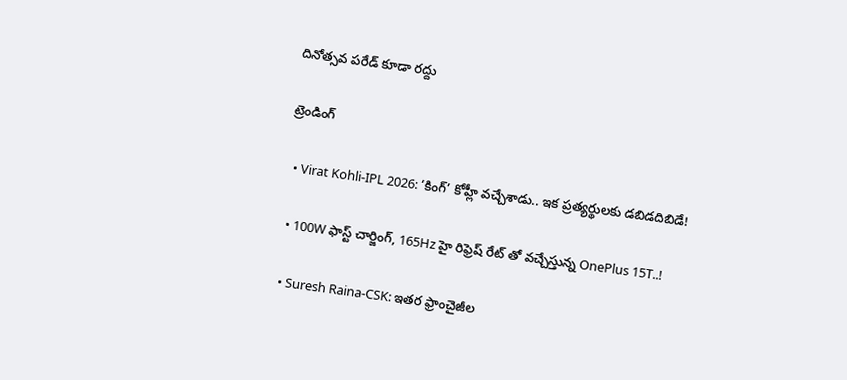దినోత్సవ పరేడ్‌ కూడా రద్దు

ట్రెండింగ్‌

  • Virat Kohli-IPL 2026: ‘కింగ్’ కోహ్లీ వచ్చేశాడు.. ఇక ప్రత్యర్థులకు డబిడదిబిడే!

  • 100W ఫాస్ట్ చార్జింగ్, 165Hz హై రిఫ్రెష్ రేట్ తో వచ్చేస్తున్న OnePlus 15T..!

  • Suresh Raina-CSK: ఇతర ఫ్రాంచైజీల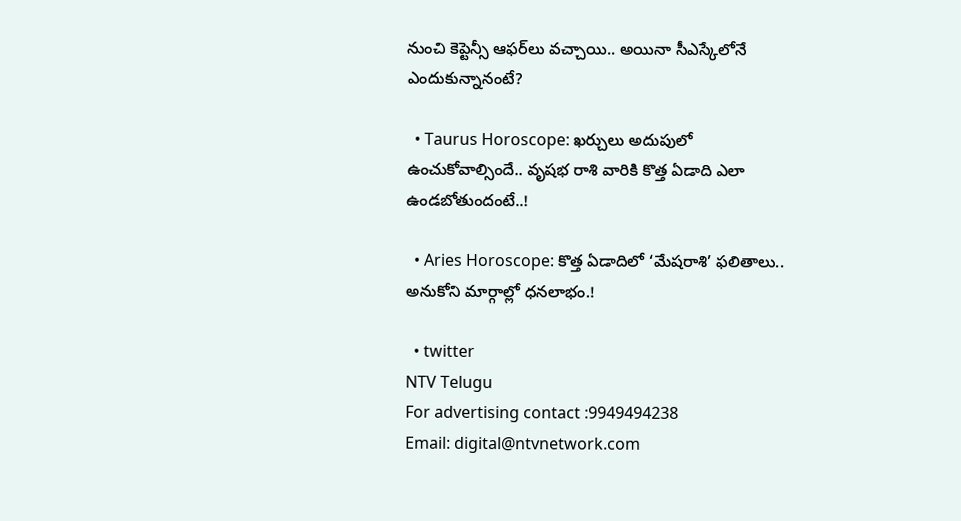నుంచి కెప్టెన్సీ ఆఫర్‌లు వచ్చాయి.. అయినా సీఎస్కేలోనే ఎందుకున్నానంటే?

  • Taurus Horoscope: ఖర్చులు అదుపులో ఉంచుకోవాల్సిందే.. వృషభ రాశి వారికి కొత్త ఏడాది ఎలా ఉండబోతుందంటే..!

  • Aries Horoscope: కొత్త ఏడాదిలో ‘మేషరాశి’ ఫలితాలు.. అనుకోని మార్గాల్లో ధనలాభం.!

  • twitter
NTV Telugu
For advertising contact :9949494238
Email: digital@ntvnetwork.com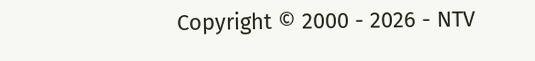Copyright © 2000 - 2026 - NTV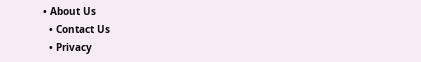• About Us
  • Contact Us
  • Privacy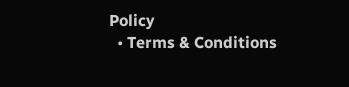Policy
  • Terms & Conditions